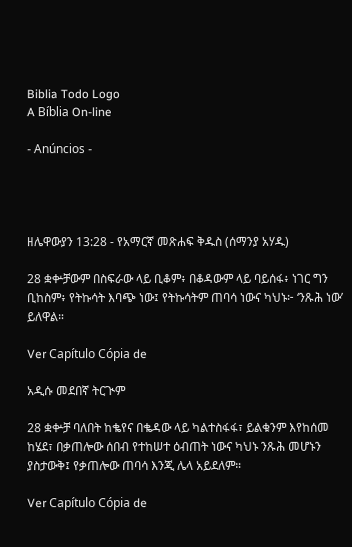Biblia Todo Logo
A Bíblia On-line

- Anúncios -




ዘሌዋውያን 13:28 - የአማርኛ መጽሐፍ ቅዱስ (ሰማንያ አሃዱ)

28 ቋቍቻውም በስፍራው ላይ ቢቆም፥ በቆዳውም ላይ ባይሰፋ፥ ነገር ግን ቢከስም፥ የትኩሳት እባጭ ነው፤ የትኩሳትም ጠባሳ ነውና ካህኑ፦ ‘ንጹሕ ነው’ ይለዋል።

Ver Capítulo Cópia de

አዲሱ መደበኛ ትርጒም

28 ቋቍቻ ባለበት ከቈየና በቈዳው ላይ ካልተስፋፋ፣ ይልቁንም እየከሰመ ከሄደ፣ በቃጠሎው ሰበብ የተከሠተ ዕብጠት ነውና ካህኑ ንጹሕ መሆኑን ያስታውቅ፤ የቃጠሎው ጠባሳ እንጂ ሌላ አይደለም።

Ver Capítulo Cópia de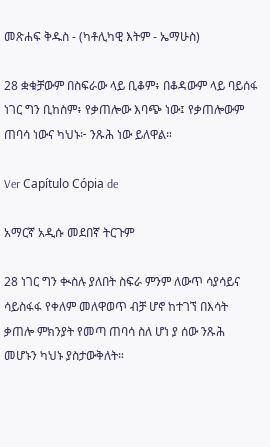መጽሐፍ ቅዱስ - (ካቶሊካዊ እትም - ኤማሁስ)

28 ቋቁቻውም በስፍራው ላይ ቢቆም፥ በቆዳውም ላይ ባይሰፋ ነገር ግን ቢከስም፥ የቃጠሎው እባጭ ነው፤ የቃጠሎውም ጠባሳ ነውና ካህኑ፦ ንጹሕ ነው ይለዋል።

Ver Capítulo Cópia de

አማርኛ አዲሱ መደበኛ ትርጉም

28 ነገር ግን ቊስሉ ያለበት ስፍራ ምንም ለውጥ ሳያሳይና ሳይስፋፋ የቀለም መለዋወጥ ብቻ ሆኖ ከተገኘ በእሳት ቃጠሎ ምክንያት የመጣ ጠባሳ ስለ ሆነ ያ ሰው ንጹሕ መሆኑን ካህኑ ያስታውቅለት።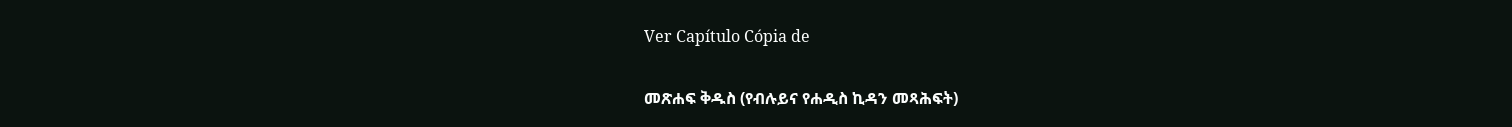Ver Capítulo Cópia de

መጽሐፍ ቅዱስ (የብሉይና የሐዲስ ኪዳን መጻሕፍት)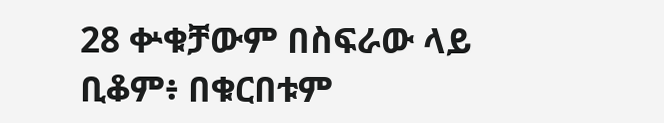28 ቍቁቻውም በስፍራው ላይ ቢቆም፥ በቁርበቱም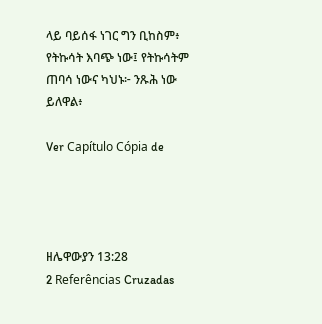ላይ ባይሰፋ ነገር ግን ቢከስም፥ የትኩሳት እባጭ ነው፤ የትኩሳትም ጠባሳ ነውና ካህኑ፦ ንጹሕ ነው ይለዋል፥

Ver Capítulo Cópia de




ዘሌዋውያን 13:28
2 Referências Cruzadas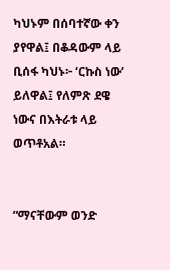ካህኑም በሰባተኛው ቀን ያየዋል፤ በቆዳውም ላይ ቢሰፋ ካህኑ፦ ‘ርኩስ ነው’ ይለዋል፤ የለምጽ ደዌ ነውና በእትራቱ ላይ ወጥቶአል።


“ማናቸውም ወንድ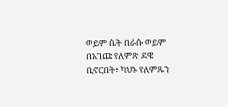ወይም ሴት በራሱ ወይም በአገጩ የለምጽ ደዌ ቢኖርበት፥ ካህኑ የለምጹን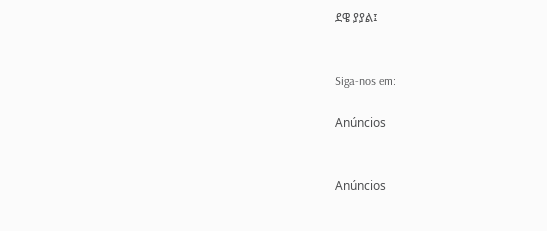ደዌ ያያል፤


Siga-nos em:

Anúncios


Anúncios